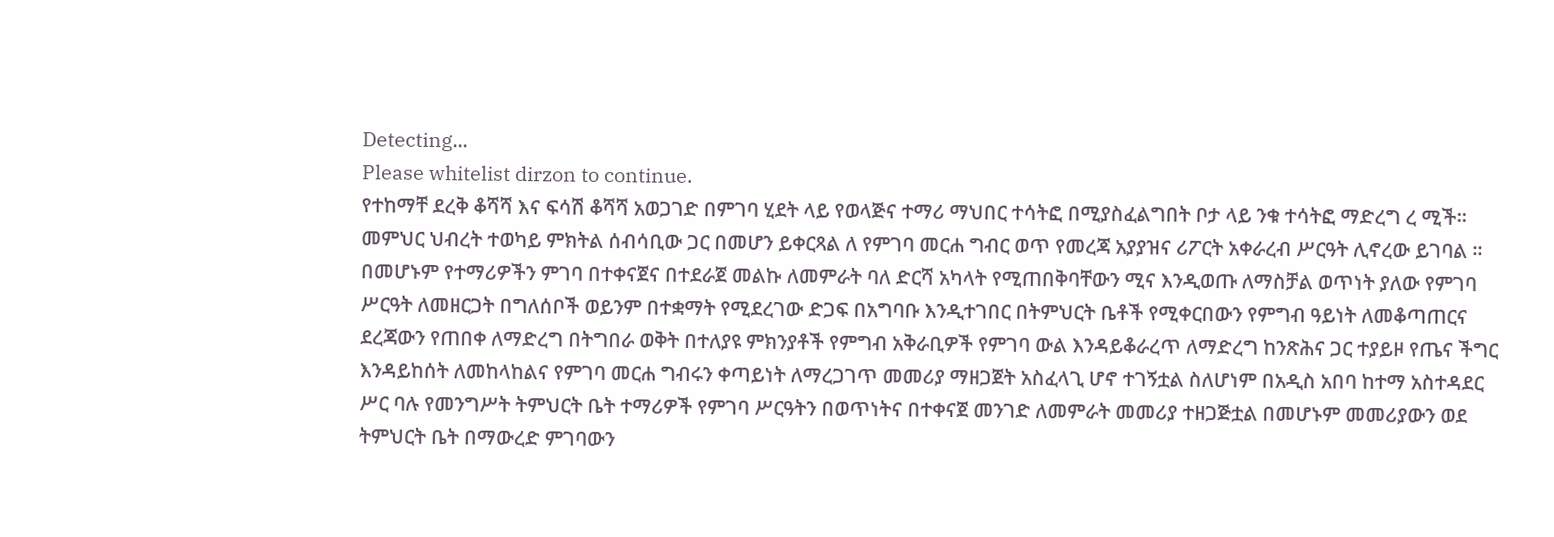Detecting...
Please whitelist dirzon to continue.
የተከማቸ ደረቅ ቆሻሻ እና ፍሳሽ ቆሻሻ አወጋገድ በምገባ ሂደት ላይ የወላጅና ተማሪ ማህበር ተሳትፎ በሚያስፈልግበት ቦታ ላይ ንቁ ተሳትፎ ማድረግ ረ ሚች። መምህር ህብረት ተወካይ ምክትል ሰብሳቢው ጋር በመሆን ይቀርጻል ለ የምገባ መርሐ ግብር ወጥ የመረጃ አያያዝና ሪፖርት አቀራረብ ሥርዓት ሊኖረው ይገባል ።
በመሆኑም የተማሪዎችን ምገባ በተቀናጀና በተደራጀ መልኩ ለመምራት ባለ ድርሻ አካላት የሚጠበቅባቸውን ሚና እንዲወጡ ለማስቻል ወጥነት ያለው የምገባ ሥርዓት ለመዘርጋት በግለሰቦች ወይንም በተቋማት የሚደረገው ድጋፍ በአግባቡ እንዲተገበር በትምህርት ቤቶች የሚቀርበውን የምግብ ዓይነት ለመቆጣጠርና ደረጃውን የጠበቀ ለማድረግ በትግበራ ወቅት በተለያዩ ምክንያቶች የምግብ አቅራቢዎች የምገባ ውል እንዳይቆራረጥ ለማድረግ ከንጽሕና ጋር ተያይዞ የጤና ችግር እንዳይከሰት ለመከላከልና የምገባ መርሐ ግብሩን ቀጣይነት ለማረጋገጥ መመሪያ ማዘጋጀት አስፈላጊ ሆኖ ተገኝቷል ስለሆነም በአዲስ አበባ ከተማ አስተዳደር ሥር ባሉ የመንግሥት ትምህርት ቤት ተማሪዎች የምገባ ሥርዓትን በወጥነትና በተቀናጀ መንገድ ለመምራት መመሪያ ተዘጋጅቷል በመሆኑም መመሪያውን ወደ ትምህርት ቤት በማውረድ ምገባውን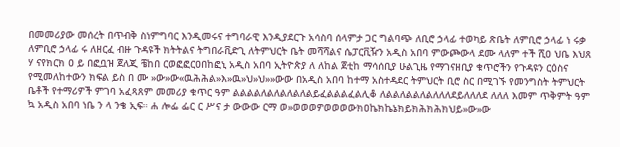በመመሪያው መሰረት በጥብቅ ስነምግባር እንዲመሩና ተግባራዊ እንዲያደርጉ አሳስባ ሰላምታ ጋር ግልባጭ ለቢሮ ኃላፊ ተወካይ ጽቤት ለምቢሮ ኃላፊ ነ ሩቃ ለምቢሮ ኃላፊ ሩ ለዘርፈ ብዙ ጉዳዩች ክትትልና ትግበራቪድጊ ለትምህርት ቤት መሻሻልና ሴፓርቪዥን አዲስ አበባ ምውጮውላ ደሙ ላለም ተች ሺዐ ህቤ እህጸ ሃ ናየክርክ ዐ ይ በፎቧዝ ጀለጂ ቼከበ ርወፎፎርዐበከፎኒ አዲስ አበባ ኢትዮጵያ ለ ለከል ጀቲከ ማሳሰቢያ ሁልጊዜ የማገናዘቢያ ቁጥሮችን የጉዳዩን ርዕስና የሚመለከተውን ክፍል ይስ በ ሙ »ው»ው«ዉሕሕል»እ»ዉ»ህ»ህ»»ውው በአዲስ አበባ ከተማ አስተዳደር ትምህርት ቢሮ ስር በሚገኙ የመንግስት ትምህርት ቤቶች የተማሪዎች ምገባ አፈጻጸም መመሪያ ቁጥር ዓም ልልልልለልለልለልለልይፈልልልፈልሊቆ ለልልለልልለልለለለደይለለለደ ለለለ እመም ጥቅምት ዓም ኳ አዲስ አበባ ነቤ ን ላ ንቄ ኢፍ። ሐ ሎፌ ፌር ር ሥና ታ ውውው ርማ ወ»ወወወዎወወወውክዐኬክኬኔክይክሕክሕክህይ»ው»ው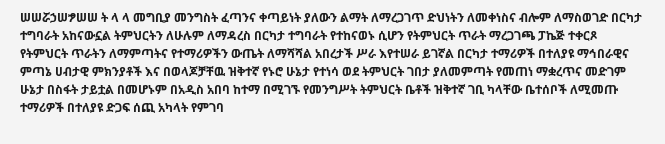ሠሠሯኃሠፇሠሠ ት ላ ላ መግቢያ መንግስት ፈጣንና ቀጣይነት ያለውን ልማት ለማረጋገጥ ድህነትን ለመቀነስና ብሎም ለማስወገድ በርካታ ተግባራት አከናውኗል ትምህርትን ለሁሉም ለማዳረስ በርካታ ተግባራት የተከናወኑ ሲሆን የትምህርት ጥራት ማረጋገጫ ፓኬጅ ተቀርጾ የትምህርት ጥራትን ለማምጣትና የተማሪዎችን ውጤት ለማሻሻል አበረታች ሥራ እየተሠራ ይገኛል በርካታ ተማሪዎች በተለያዩ ማኅበራዊና ምጣኔ ሀብታዊ ምክንያቶች እና በወላጆቻቸዉ ዝቅተኛ የኑሮ ሁኔታ የተነሳ ወደ ትምህርት ገበታ ያለመምጣት የመጠነ ማቋረጥና መድገም ሁኔታ በስፋት ታይቷል በመሆኑም በአዲስ አበባ ከተማ በሚገኙ የመንግሥት ትምህርት ቤቶች ዝቅተኛ ገቢ ካላቸው ቤተሰቦች ለሚመጡ ተማሪዎች በተለያዩ ድጋፍ ሰጪ አካላት የምገባ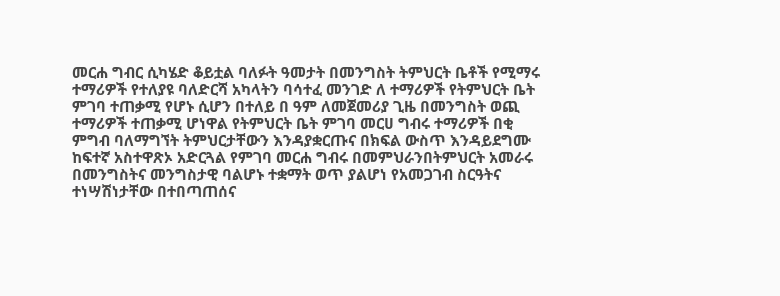መርሐ ግብር ሲካሄድ ቆይቷል ባለፉት ዓመታት በመንግስት ትምህርት ቤቶች የሚማሩ ተማሪዎች የተለያዩ ባለድርሻ አካላትን ባሳተፈ መንገድ ለ ተማሪዎች የትምህርት ቤት ምገባ ተጠቃሚ የሆኑ ሲሆን በተለይ በ ዓም ለመጀመሪያ ጊዜ በመንግስት ወጪ ተማሪዎች ተጠቃሚ ሆነዋል የትምህርት ቤት ምገባ መርሀ ግብሩ ተማሪዎች በቂ ምግብ ባለማግኘት ትምህርታቸውን እንዳያቋርጡና በክፍል ውስጥ እንዳይደግሙ ከፍተኛ አስተዋጽኦ አድርጓል የምገባ መርሐ ግብሩ በመምህራንበትምህርት አመራሩ በመንግስትና መንግስታዊ ባልሆኑ ተቋማት ወጥ ያልሆነ የአመጋገብ ስርዓትና ተነሣሽነታቸው በተበጣጠሰና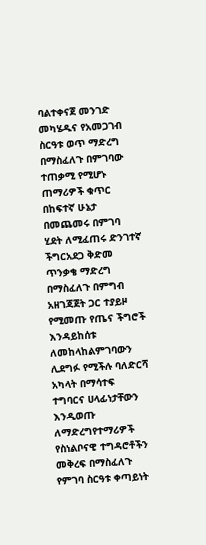ባልተቀናጀ መንገድ መካሄዱና የአመጋገብ ስርዓቱ ወጥ ማድረግ በማስፈለጉ በምገባው ተጠቃሚ የሚሆኑ ጠማሪዎች ቁጥር በከፍተኛ ሁኔታ በመጨመሩ በምገባ ሂደት ለሚፈጠሩ ድንገተኛ ችግርአደጋ ቅድመ ጥንቃቄ ማድረግ በማስፈለጉ በምግብ አዘገጃጀት ጋር ተያይዞ የሚመጡ የጤና ችግሮች እንዳይከሰቱ ለመከላከልምገባውን ሊደግፉ የሚችሉ ባለድርሻ አካላት በማሳተፍ ተግባርና ሀላፊነታቸውን እንዲወጡ ለማድረግየተማሪዎች የስነልቦናዊ ተግዳሮቶችን መቅረፍ በማስፈለጉ የምገባ ስርዓቱ ቀጣይነት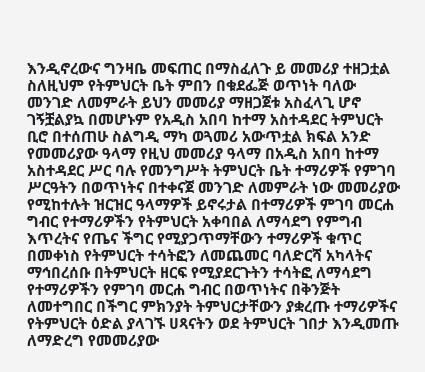እንዲኖረውና ግንዛቤ መፍጠር በማስፈለጉ ይ መመሪያ ተዘጋቷል ስለዚህም የትምህርት ቤት ምበን በቁደፌጅ ወጥነት ባለው መንገድ ለመምራት ይህን መመሪያ ማዘጋጀቱ አስፈላጊ ሆኖ ገኝቿልያኳ በመሆኑም የአዲስ አበባ ከተማ አስተዳደር ትምህርት ቢሮ በተሰጠሁ ስልግዲ ማካ ወጓመሪ አውጥቷል ክፍል አንድ የመመሪያው ዓላማ የዚህ መመሪያ ዓላማ በአዲስ አበባ ከተማ አስተዳደር ሥር ባሉ የመንግሥት ትምህርት ቤት ተማሪዎች የምገባ ሥርዓትን በወጥነትና በተቀናጀ መንገድ ለመምራት ነው መመሪያው የሚከተሉት ዝርዝር ዓላማዎች ይኖሩታል በተማሪዎች ምገባ መርሐ ግብር የተማሪዎችን የትምህርት አቀባበል ለማሳደግ የምግብ እጥረትና የጤና ችግር የሚያጋጥማቸውን ተማሪዎች ቁጥር በመቀነስ የትምህርት ተሳትፎን ለመጨመር ባለድርሻ አካላትና ማኅበረሰቡ በትምህርት ዘርፍ የሚያደርጉትን ተሳትፎ ለማሳደግ የተማሪዎችን የምገባ መርሐ ግብር በወጥነትና በቅንጅት ለመተግበር በችግር ምክንያት ትምህርታቸውን ያቋረጡ ተማሪዎችና የትምህርት ዕድል ያላገኙ ሀጻናትን ወደ ትምህርት ገበታ እንዲመጡ ለማድረግ የመመሪያው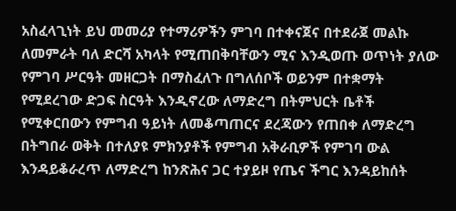አስፈላጊነት ይህ መመሪያ የተማሪዎችን ምገባ በተቀናጀና በተደራጀ መልኩ ለመምራት ባለ ድርሻ አካላት የሚጠበቅባቸውን ሚና እንዲወጡ ወጥነት ያለው የምገባ ሥርዓት መዘርጋት በማስፈለጉ በግለሰቦች ወይንም በተቋማት የሚደረገው ድጋፍ ስርዓት እንዲኖረው ለማድረግ በትምህርት ቤቶች የሚቀርበውን የምግብ ዓይነት ለመቆጣጠርና ደረጃውን የጠበቀ ለማድረግ በትግበራ ወቅት በተለያዩ ምክንያቶች የምግብ አቅራቢዎች የምገባ ውል እንዳይቆራረጥ ለማድረግ ከንጽሕና ጋር ተያይዞ የጤና ችግር እንዳይከሰት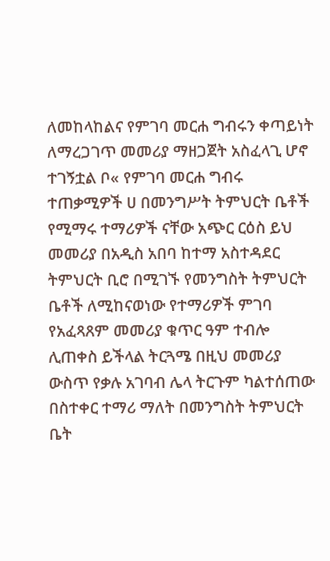ለመከላከልና የምገባ መርሐ ግብሩን ቀጣይነት ለማረጋገጥ መመሪያ ማዘጋጀት አስፈላጊ ሆኖ ተገኝቷል ቦ« የምገባ መርሐ ግብሩ ተጠቃሚዎች ሀ በመንግሥት ትምህርት ቤቶች የሚማሩ ተማሪዎች ናቸው አጭር ርዕስ ይህ መመሪያ በአዲስ አበባ ከተማ አስተዳደር ትምህርት ቢሮ በሚገኙ የመንግስት ትምህርት ቤቶች ለሚከናወነው የተማሪዎች ምገባ የአፈጻጸም መመሪያ ቁጥር ዓም ተብሎ ሊጠቀስ ይችላል ትርጓሜ በዚህ መመሪያ ውስጥ የቃሉ አገባብ ሌላ ትርጉም ካልተሰጠው በስተቀር ተማሪ ማለት በመንግስት ትምህርት ቤት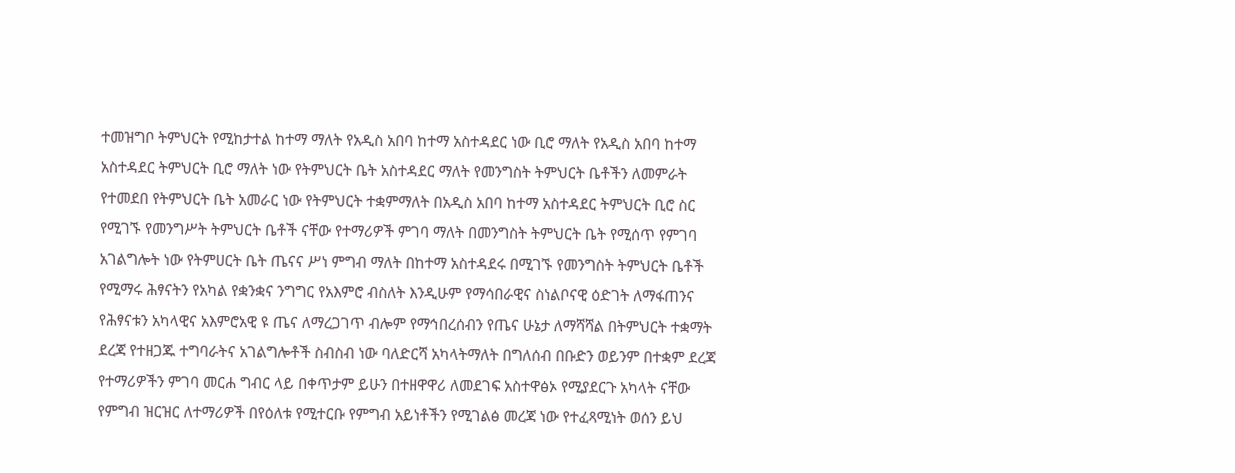ተመዝግቦ ትምህርት የሚከታተል ከተማ ማለት የአዲስ አበባ ከተማ አስተዳደር ነው ቢሮ ማለት የአዲስ አበባ ከተማ አስተዳደር ትምህርት ቢሮ ማለት ነው የትምህርት ቤት አስተዳደር ማለት የመንግስት ትምህርት ቤቶችን ለመምራት የተመደበ የትምህርት ቤት አመራር ነው የትምህርት ተቋምማለት በአዲስ አበባ ከተማ አስተዳደር ትምህርት ቢሮ ስር የሚገኙ የመንግሥት ትምህርት ቤቶች ናቸው የተማሪዎች ምገባ ማለት በመንግስት ትምህርት ቤት የሚሰጥ የምገባ አገልግሎት ነው የትምሀርት ቤት ጤናና ሥነ ምግብ ማለት በከተማ አስተዳደሩ በሚገኙ የመንግስት ትምህርት ቤቶች የሚማሩ ሕፃናትን የአካል የቋንቋና ንግግር የአእምሮ ብስለት እንዲሁም የማሳበራዊና ስነልቦናዊ ዕድገት ለማፋጠንና የሕፃናቱን አካላዊና አእምሮአዊ ዩ ጤና ለማረጋገጥ ብሎም የማኅበረሰብን የጤና ሁኔታ ለማሻሻል በትምህርት ተቋማት ደረጃ የተዘጋጁ ተግባራትና አገልግሎቶች ስብስብ ነው ባለድርሻ አካላትማለት በግለሰብ በቡድን ወይንም በተቋም ደረጃ የተማሪዎችን ምገባ መርሐ ግብር ላይ በቀጥታም ይሁን በተዘዋዋሪ ለመደገፍ አስተዋፅኦ የሚያደርጉ አካላት ናቸው የምግብ ዝርዝር ለተማሪዎች በየዕለቱ የሚተርቡ የምግብ አይነቶችን የሚገልፅ መረጃ ነው የተፈጻሚነት ወሰን ይህ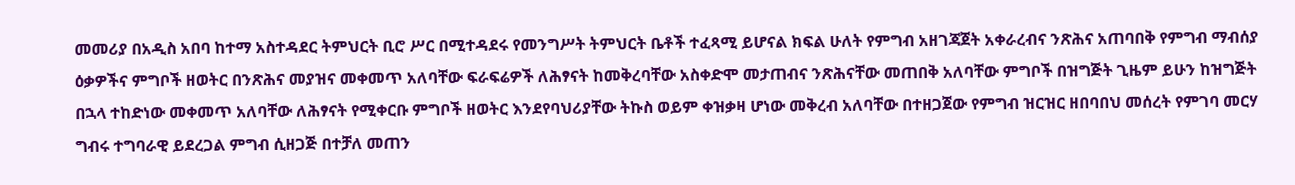መመሪያ በአዲስ አበባ ከተማ አስተዳደር ትምህርት ቢሮ ሥር በሚተዳደሩ የመንግሥት ትምህርት ቤቶች ተፈጻሚ ይሆናል ክፍል ሁለት የምግብ አዘገጃጀት አቀራረብና ንጽሕና አጠባበቅ የምግብ ማብሰያ ዕቃዎችና ምግቦች ዘወትር በንጽሕና መያዝና መቀመጥ አለባቸው ፍራፍሬዎች ለሕፃናት ከመቅረባቸው አስቀድሞ መታጠብና ንጽሕናቸው መጠበቅ አለባቸው ምግቦች በዝግጅት ጊዜም ይሁን ከዝግጅት በኋላ ተከድነው መቀመጥ አለባቸው ለሕፃናት የሚቀርቡ ምግቦች ዘወትር እንደየባህሪያቸው ትኩስ ወይም ቀዝቃዛ ሆነው መቅረብ አለባቸው በተዘጋጀው የምግብ ዝርዝር ዘበባበህ መሰረት የምገባ መርሃ ግብሩ ተግባራዊ ይደረጋል ምግብ ሲዘጋጅ በተቻለ መጠን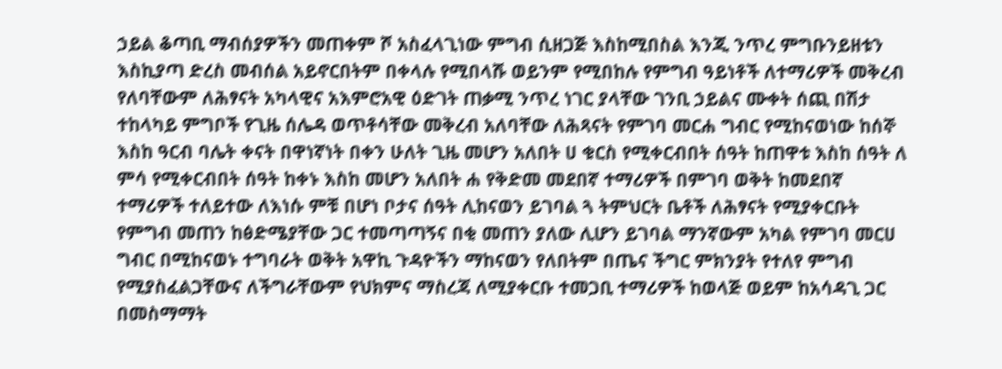ኃይል ቆጣቢ ማብሰያዎችን መጠቀም ሾ አስፈላጊነው ምግብ ሲዘጋጅ እስከሚበስል እንጂ ንጥረ ምግቡንይዘቱን እስኪያጣ ድረስ መብሰል አይኖርበትም በቀላሉ የሚበላሹ ወይንም የሚበከሉ የምግብ ዓይነቶች ለተማሪዎች መቅረብ የለባቸውም ለሕፃናት አካላዊና አእምሮአዊ ዕድገት ጠቃሚ ንጥረ ነገር ያላቸው ገንቢ ኃይልና ሙቀት ሰጪ በሽታ ተከላካይ ምግቦች የጊዜ ሰሌዳ ወጥቶሳቸው መቅረብ አለባቸው ለሕጻናት የምገባ መርሐ ግብር የሚከናወነው ከሰኞ እስከ ዓርብ ባሌት ቀናት በዋነኛነት በቀን ሁለት ጊዜ መሆን አለበት ሀ ቁርስ የሚቀርብበት ሰዓት ከጠዋቱ እስከ ሰዓት ለ ምሳ የሚቀርብበት ሰዓት ከቀኑ እስከ መሆን አለበት ሐ የቅድመ መደበኛ ተማሪዎች በምገባ ወቅት ከመደበኛ ተማሪዎች ተለይተው ለእነሱ ምቹ በሆነ ቦታና ሰዓት ሊከናወን ይገባል ጓ ትምህርት ቤቶች ለሕፃናት የሚያቀርቡት የምግብ መጠን ከፅድሜያቸው ጋር ተመጣጣኝና በቂ መጠን ያለው ሊሆን ይገባል ማንኛውም አካል የምገባ መርሀ ግብር በሚከናወኑ ተግባራት ወቅት አዋኪ ጉዳዮችን ማከናወን የለበትም በጤና ችግር ምክንያት የተለየ ምግብ የሚያስፈልጋቸውና ለችግራቸውም የህክምና ማስረጃ ለሚያቀርቡ ተመጋቢ ተማሪዎች ከወላጅ ወይም ከአሳዳጊ ጋር በመስማማት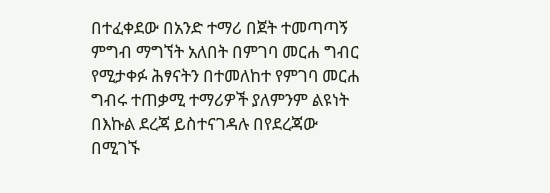በተፈቀደው በአንድ ተማሪ በጀት ተመጣጣኝ ምግብ ማግኘት አለበት በምገባ መርሐ ግብር የሚታቀፉ ሕፃናትን በተመለከተ የምገባ መርሐ ግብሩ ተጠቃሚ ተማሪዎች ያለምንም ልዩነት በእኩል ደረጃ ይስተናገዳሉ በየደረጃው በሚገኙ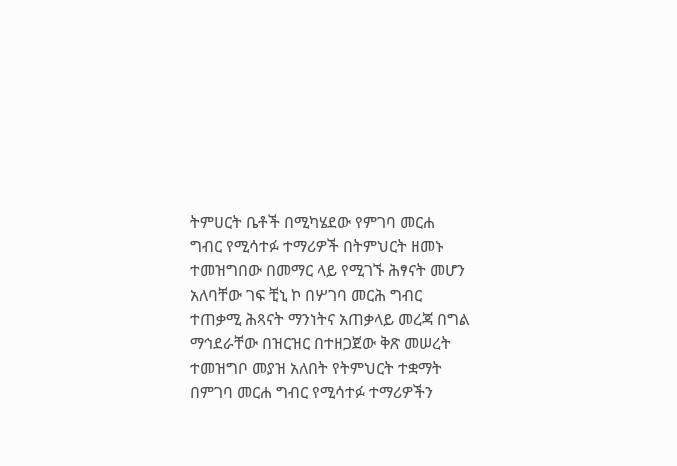ትምሀርት ቤቶች በሚካሄደው የምገባ መርሐ ግብር የሚሳተፉ ተማሪዎች በትምህርት ዘመኑ ተመዝግበው በመማር ላይ የሚገኙ ሕፃናት መሆን አለባቸው ገፍ ቺኒ ኮ በሦገባ መርሕ ግብር ተጠቃሚ ሕጻናት ማንነትና አጠቃላይ መረጃ በግል ማኅደራቸው በዝርዝር በተዘጋጀው ቅጽ መሠረት ተመዝግቦ መያዝ አለበት የትምህርት ተቋማት በምገባ መርሐ ግብር የሚሳተፉ ተማሪዎችን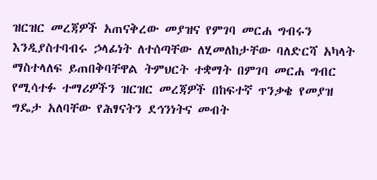ዝርዝር መረጃዎች አጠናቅረው መያዝና የምገባ መርሐ ግብሩን እንዲያስተባብሩ ኃላፊነት ለተሰጣቸው ለሂመለከታቸው ባለድርሻ አካላት ማስተላለፍ ይጠበቅባቸዋል ትምህርት ተቋማት በምገባ መርሐ ግብር የሚሳተፉ ተማሪዎችን ዝርዝር መረጃዎች በከፍተኛ ጥንቃቄ የመያዝ ግዴታ አለባቸው የሕፃናትን ደኅንነትና መብት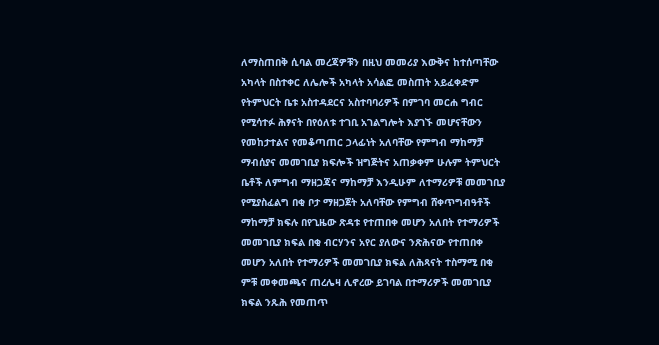ለማስጠበቅ ሲባል መረጃዎቹን በዚህ መመሪያ እውቅና ከተሰጣቸው አካላት በስተቀር ለሌሎች አካላት አሳልፎ መስጠት አይፈቀድም የትምህርት ቤቱ አስተዳደርና አስተባባሪዎች በምገባ መርሐ ግብር የሚሳተፉ ሕፃናት በየዕለቱ ተገቢ አገልግሎት እያገኙ መሆናቸውን የመከታተልና የመቆጣጠር ኃላፊነት አለባቸው የምግብ ማከማቻ ማብሰያና መመገቢያ ክፍሎች ዝግጅትና አጠቃቀም ሁሉም ትምህርት ቤቶች ለምግብ ማዘጋጃና ማከማቻ እንዲሁም ለተማሪዎቹ መመገቢያ የሚያስፈልግ በቂ ቦታ ማዘጋጀት አለባቸው የምግብ ሸቀጥግብዓቶች ማከማቻ ክፍሉ በየጊዜው ጽዳቱ የተጠበቀ መሆን አለበት የተማሪዎች መመገቢያ ክፍል በቂ ብርሃንና አየር ያለውና ንጽሕናው የተጠበቀ መሆን አለበት የተማሪዎች መመገቢያ ክፍል ለሕጻናት ተስማሚ በቂ ምቹ መቀመጫና ጠረሌዛ ሊኖረው ይገባል በተማሪዎች መመገቢያ ክፍል ንጹሕ የመጠጥ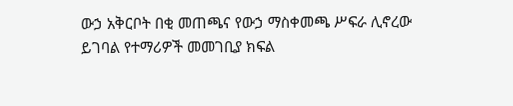ውኃ አቅርቦት በቂ መጠጫና የውኃ ማስቀመጫ ሥፍራ ሊኖረው ይገባል የተማሪዎች መመገቢያ ክፍል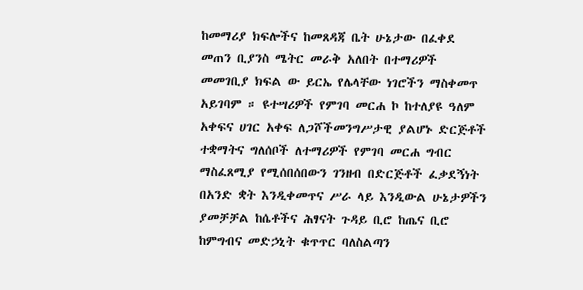ከመማሪያ ክፍሎችና ከመጸዳጃ ቤት ሁኔታው በፈቀደ መጠን ቢያንስ ሜትር መራቅ አለበት በተማሪዎች መመገቢያ ክፍል ው ይርኤ የሌላቸው ነገሮችን ማስቀመጥ አይገባም ። ዩተሣሪዎች የምገባ መርሐ ኮ ከተለያዩ ዓለም አቀፍና ሀገር አቀፍ ለጋሾችመንግሥታዊ ያልሆኑ ድርጅቶች ተቋማትና ግለሰቦች ለተማሪዎች የምገባ መርሐ ግብር ማስፈጸሚያ የሚሰበሰበውን ገንዘብ በድርጅቶች ፈቃደኝነት በአንድ ቋት እንዲቀመጥና ሥራ ላይ እንዲውል ሁኔታዎችን ያመቻቻል ከሴቶችና ሕፃናት ጉዳይ ቢሮ ከጤና ቢሮ ከምግብና መድኃኒት ቁጥጥር ባለስልጣን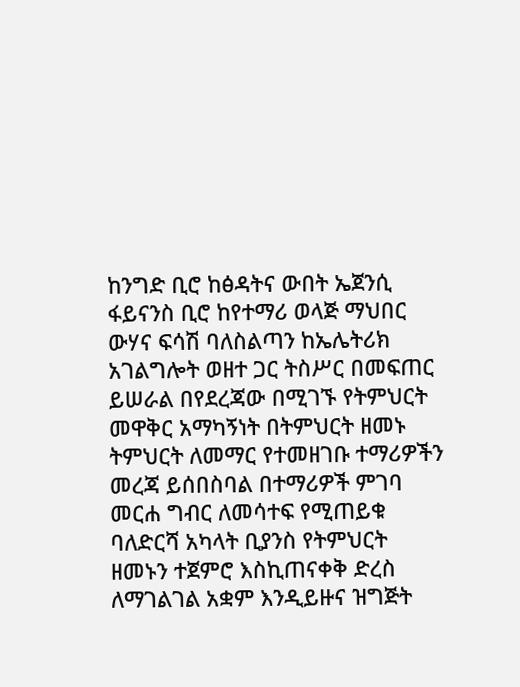ከንግድ ቢሮ ከፅዳትና ውበት ኤጀንሲ ፋይናንስ ቢሮ ከየተማሪ ወላጅ ማህበር ውሃና ፍሳሽ ባለስልጣን ከኤሌትሪክ አገልግሎት ወዘተ ጋር ትስሥር በመፍጠር ይሠራል በየደረጃው በሚገኙ የትምህርት መዋቅር አማካኝነት በትምህርት ዘመኑ ትምህርት ለመማር የተመዘገቡ ተማሪዎችን መረጃ ይሰበስባል በተማሪዎች ምገባ መርሐ ግብር ለመሳተፍ የሚጠይቁ ባለድርሻ አካላት ቢያንስ የትምህርት ዘመኑን ተጀምሮ እስኪጠናቀቅ ድረስ ለማገልገል አቋም እንዲይዙና ዝግጅት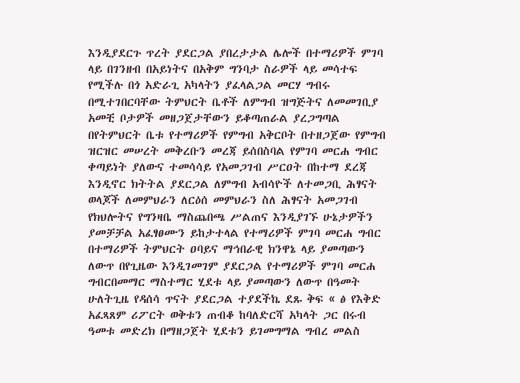እንዲያደርጉ ጥረት ያደርጋል ያበረታታል ሌሎች በተማሪዎች ምገባ ላይ በገንዘብ በአይነትና በአቅም ግንባታ ስራዎች ላይ መሳተፍ የሚችሉ በጎ አድራጊ አካላትን ያፈላልጋል መርሃ ግብሩ በሚተገበርባቸው ትምህርት ቤቶች ለምግብ ዝግጅትና ለመመገቢያ አመቺ ቦታዎች መዘጋጀታቸውን ይቆጣጠራል ያረጋግጣል በየትምህርት ቤቱ የተማሪዎች የምግብ አቅርቦት በተዘጋጀው የምግብ ዝርዝር መሠረት መቅረቡን መረጃ ይሰበስባል የምገባ መርሐ ግብር ቀጣይነት ያለውና ተመሳሳይ የአመጋገብ ሥርዐት በከተማ ደረጃ እንዲኖር ክትትል ያደርጋል ለምግብ አብሳዮች ለተመጋቢ ሕፃናት ወላጆች ለመምህራን ለርዕሰ መምህራን ስለ ሕፃናት አመጋገብ የክህሎትና የግንዛቤ ማስጨበጫ ሥልጠና እንዲያገኙ ሁኔታዎችን ያመቻቻል አፈፃፀሙን ይከታተላል የተማሪዎች ምገባ መርሐ ግብር በተማሪዎች ትምህርት ዐባይና ማኅበራዊ ክንዋኔ ላይ ያመጣውን ለውጥ በየጊዜው እንዲገመገም ያደርጋል የተማሪዎች ምገባ መርሐ ግብርበመማር ማስተማር ሂደቱ ላይ ያመጣውን ለውጥ በዓመት ሁለትጊዜ የዳሰሳ ጥናት ያደርጋል ተያደችኬ ደጹ ቅፍ « ፅ የእቅድ አፈጻጸም ሪፖርት ወቅቱን ጠብቆ ከባለድርሻ አካላት ጋር በሩብ ዓመቱ መድረክ በማዘጋጀት ሂደቱን ይገመግማል ግብረ መልስ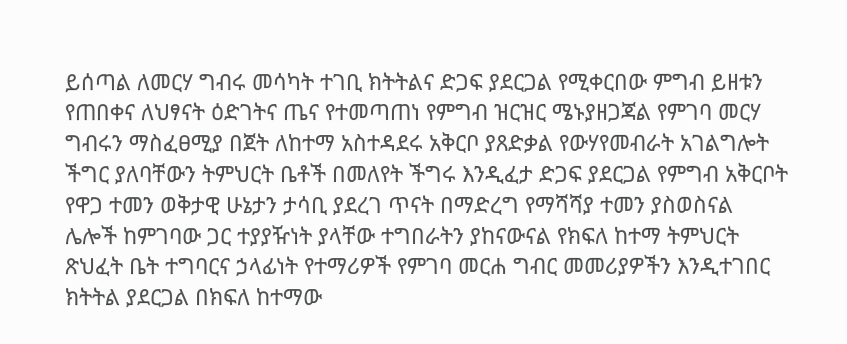ይሰጣል ለመርሃ ግብሩ መሳካት ተገቢ ክትትልና ድጋፍ ያደርጋል የሚቀርበው ምግብ ይዘቱን የጠበቀና ለህፃናት ዕድገትና ጤና የተመጣጠነ የምግብ ዝርዝር ሜኑያዘጋጃል የምገባ መርሃ ግብሩን ማስፈፀሚያ በጀት ለከተማ አስተዳደሩ አቅርቦ ያጸድቃል የውሃየመብራት አገልግሎት ችግር ያለባቸውን ትምህርት ቤቶች በመለየት ችግሩ እንዲፈታ ድጋፍ ያደርጋል የምግብ አቅርቦት የዋጋ ተመን ወቅታዊ ሁኔታን ታሳቢ ያደረገ ጥናት በማድረግ የማሻሻያ ተመን ያስወስናል ሌሎች ከምገባው ጋር ተያያዥነት ያላቸው ተግበራትን ያከናውናል የክፍለ ከተማ ትምህርት ጽህፈት ቤት ተግባርና ኃላፊነት የተማሪዎች የምገባ መርሐ ግብር መመሪያዎችን እንዲተገበር ክትትል ያደርጋል በክፍለ ከተማው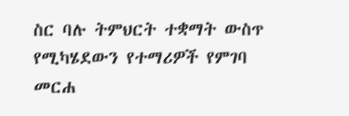ስር ባሉ ትምህርት ተቋማት ውስጥ የሚካሄደውን የተማሪዎች የምገባ መርሐ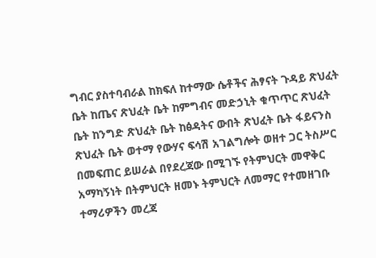ግብር ያስተባብራል ከክፍለ ከተማው ሴቶችና ሕፃናት ጉዳይ ጽህፈት ቤት ከጤና ጽህፈት ቤት ከምግብና መድኃኒት ቁጥጥር ጽህፈት ቤት ከንግድ ጽህፈት ቤት ከፅዳትና ውበት ጽህፈት ቤት ፋይናንስ ጽህፈት ቤት ወተማ የውሃና ፍሳሽ አገልግሎት ወዘተ ጋር ትስሥር በመፍጠር ይሠራል በየደረጃው በሚገኙ የትምህርት መዋቅር አማካኝነት በትምህርት ዘመኑ ትምህርት ለመማር የተመዘገቡ ተማሪዎችን መረጃ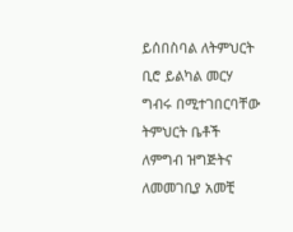ይሰበስባል ለትምህርት ቢሮ ይልካል መርሃ ግብሩ በሚተገበርባቸው ትምህርት ቤቶች ለምግብ ዝግጅትና ለመመገቢያ አመቺ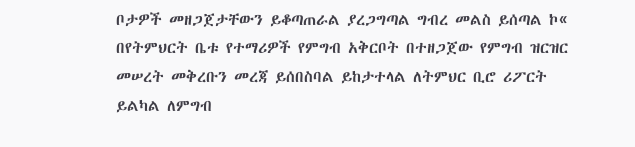ቦታዎች መዘጋጀታቸውን ይቆጣጠራል ያረጋግጣል ግብረ መልስ ይሰጣል ኮ« በየትምህርት ቤቱ የተማሪዎች የምግብ አቅርቦት በተዘጋጀው የምግብ ዝርዝር መሠረት መቅረቡን መረጃ ይሰበስባል ይከታተላል ለትምህር ቢሮ ሪፖርት ይልካል ለምግብ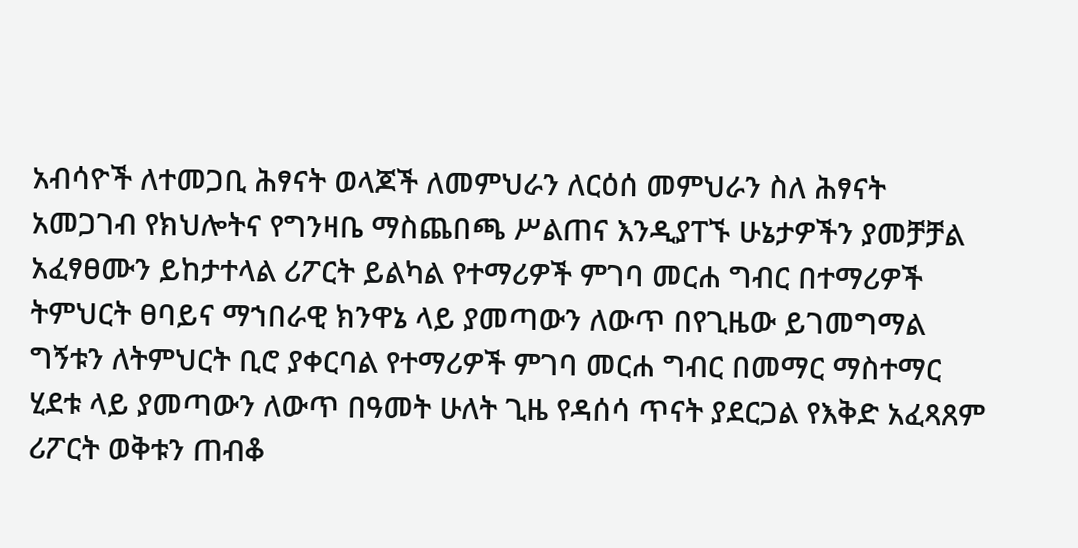አብሳዮች ለተመጋቢ ሕፃናት ወላጆች ለመምህራን ለርዕሰ መምህራን ስለ ሕፃናት አመጋገብ የክህሎትና የግንዛቤ ማስጨበጫ ሥልጠና እንዲያፐኙ ሁኔታዎችን ያመቻቻል አፈፃፀሙን ይከታተላል ሪፖርት ይልካል የተማሪዎች ምገባ መርሐ ግብር በተማሪዎች ትምህርት ፀባይና ማኀበራዊ ክንዋኔ ላይ ያመጣውን ለውጥ በየጊዜው ይገመግማል ግኝቱን ለትምህርት ቢሮ ያቀርባል የተማሪዎች ምገባ መርሐ ግብር በመማር ማስተማር ሂደቱ ላይ ያመጣውን ለውጥ በዓመት ሁለት ጊዜ የዳሰሳ ጥናት ያደርጋል የእቅድ አፈጻጸም ሪፖርት ወቅቱን ጠብቆ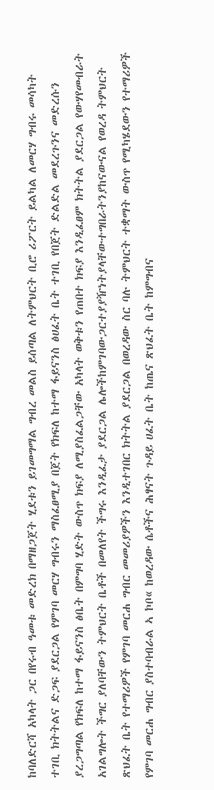ከባለድርሻ አካላት ጋር በየሩብ ዓመቱ መድረክ በማዘጋጀት ሂደቱን ይገመግማል ግብረ መልስ ይሰጣል ለትምህርት ቢሮ ሪፖርት ይልካል ለመርሃ ግብሩ መሳካት ተገቢ ክትትልና ድጋፍ ያደርጋል የምገባ መርሃ ግብሩን ማስፈፀሚያ በጀት የክፍለ ከተማ ፋይናንስ ፅሀፈት ቤት ተገቢ የበጀት ድልድል መደረጉንና መድረሱን ያረጋግጣል የክፍለ ከተማ ፋይናንስ ፅቤት በምግባ ሂድት ውስጥ ክፍያ ለሚያስፈልጋቸው አካላት ወቅቱን የጠበተ ክፍያ እንዲፈፀም ክትትል ያደርጋል የውሃየመብራት አገልግሎት ችግር ያለባቸውን ትምህርት ቤቶች በመለየት ችግሩ እንዲፈታ ያደርጋል ሌሎችከምገባውጋርተያያዥነትያላቸውተግበራትንያከናውናል የወረዳ ትምህርት ጽህፈት ቤት የተማሪዎች የምገባ መርሐ ግብር መመሪያዎችን እንዲተገበር ክትትል ያደርጋል በወረዳው ስር ባሉ ትምህርት ተቋማት ውስጥ የሚካሄደውን የተማሪዎች የምገባ መርሐ ግብር ያስተባብራል ኣ ኮቦ« ከወረዳው ሴቶችና ሕፃናት ጉዳይ ሀፈት ቤት ከጤና ጽህፈት ቤት ከምግብና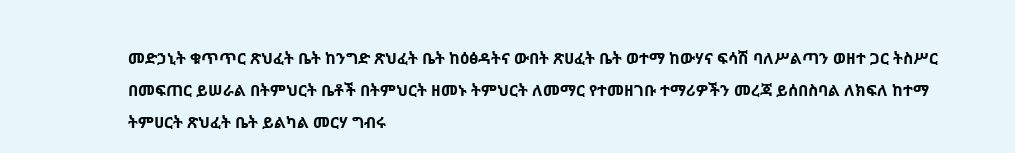መድኃኒት ቁጥጥር ጽህፈት ቤት ከንግድ ጽህፈት ቤት ከዕፅዳትና ውበት ጽሀፈት ቤት ወተማ ከውሃና ፍሳሽ ባለሥልጣን ወዘተ ጋር ትስሥር በመፍጠር ይሠራል በትምህርት ቤቶች በትምህርት ዘመኑ ትምህርት ለመማር የተመዘገቡ ተማሪዎችን መረጃ ይሰበስባል ለክፍለ ከተማ ትምሀርት ጽህፈት ቤት ይልካል መርሃ ግብሩ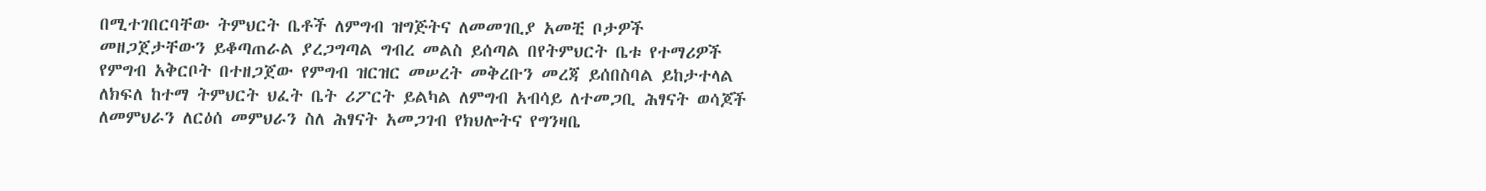በሚተገበርባቸው ትምህርት ቤቶች ለምግብ ዝግጅትና ለመመገቢያ አመቺ ቦታዎች መዘጋጀታቸውን ይቆጣጠራል ያረጋግጣል ግብረ መልስ ይሰጣል በየትምህርት ቤቱ የተማሪዎች የምግብ አቅርቦት በተዘጋጀው የምግብ ዝርዝር መሠረት መቅረቡን መረጃ ይሰበስባል ይከታተላል ለክፍለ ከተማ ትምህርት ህፈት ቤት ሪፖርት ይልካል ለምግብ አብሳይ ለተመጋቢ ሕፃናት ወሳጆች ለመምህራን ለርዕሰ መምህራን ስለ ሕፃናት አመጋገብ የክህሎትና የግንዛቤ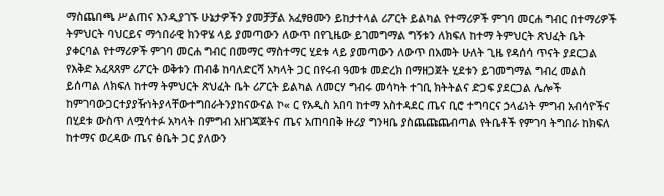ማስጨበጫ ሥልጠና እንዲያገኙ ሁኔታዎችን ያመቻቻል አፈፃፀሙን ይከታተላል ሪፖርት ይልካል የተማሪዎች ምገባ መርሐ ግብር በተማሪዎች ትምህርት ባህርይና ማኅበራዊ ክንዋሄ ላይ ያመጣውን ለውጥ በየጊዜው ይገመግማል ግኝቱን ለክፍለ ከተማ ትምህርት ጽህፈት ቤት ያቀርባል የተማሪዎች ምገባ መርሐ ግብር በመማር ማስተማር ሂደቱ ላይ ያመጣውን ለውጥ በአመት ሁለት ጊዜ የዳሰሳ ጥናት ያደርጋል የእቅድ አፈጻጸም ሪፖርት ወቅቱን ጠብቆ ከባለድርሻ አካላት ጋር በየሩብ ዓመቱ መድረክ በማዘጋጀት ሂደቱን ይገመግማል ግብረ መልስ ይሰጣል ለክፍለ ከተማ ትምህርት ጽህፈት ቤት ሪፖርት ይልካል ለመርሃ ግብሩ መሳካት ተገቢ ክትትልና ድጋፍ ያደርጋል ሌሎች ከምገባውጋርተያያዥነትያላቸውተግበራትንያከናውናል ኮ« ር የአዲስ አበባ ከተማ አስተዳደር ጤና ቢሮ ተግባርና ኃላፊነት ምግብ አብሳዮችና በሂደቱ ውስጥ ለሟሳተፉ አካላት በምግብ አዘገጃጀትና ጤና አጠባበቅ ዙሪያ ግንዛቤ ያስጨጩጨብጣል የትቤቶች የምገባ ትግበራ ከክፍለ ከተማና ወረዳው ጤና ፅቤት ጋር ያለውን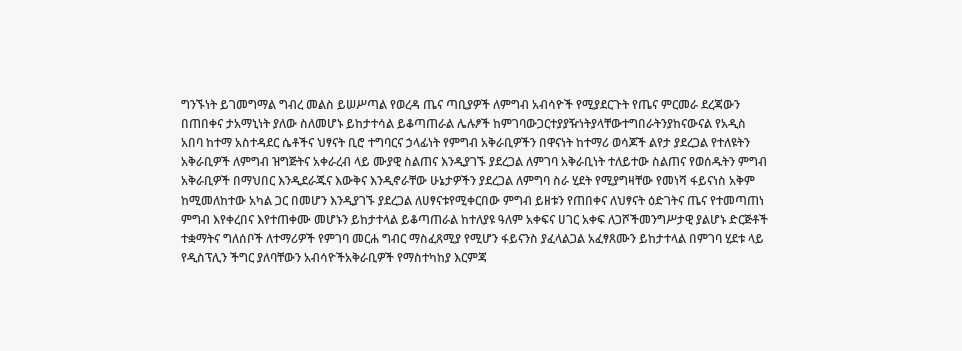ግንኙነት ይገመግማል ግብረ መልስ ይሠሥጣል የወረዳ ጤና ጣቢያዎች ለምግብ አብሳዮች የሚያደርጉት የጤና ምርመራ ደረጃውን በጠበቀና ታአማኒነት ያለው ስለመሆኑ ይከታተሳል ይቆጣጠራል ሌሉፆች ከምገባውጋርተያያዥነትያላቸውተግበራትንያከናውናል የአዲስ አበባ ከተማ አስተዳደር ሴቶችና ህፃናት ቢሮ ተግባርና ኃላፊነት የምግብ አቅራቢዎችን በዋናነት ከተማሪ ወሳጆች ልየታ ያደረጋል የተለዩትን አቅራቢዎች ለምግብ ዝግጅትና አቀራረብ ላይ ሙያዊ ስልጠና እንዲያገኙ ያደረጋል ለምገባ አቅራቢነት ተለይተው ስልጠና የወሰዱትን ምግብ አቅራቢዎች በማህበር እንዲደራጁና እውቅና እንዲኖራቸው ሁኔታዎችን ያደረጋል ለምግባ ስራ ሂደት የሚያግዛቸው የመነሻ ፋይናነስ አቅም ከሚመለከተው አካል ጋር በመሆን እንዲያገኙ ያደረጋል ለሀፃናቱየሚቀርበው ምግብ ይዘቱን የጠበቀና ለህፃናት ዕድገትና ጤና የተመጣጠነ ምግብ እየቀረበና እየተጠቀሙ መሆኑን ይከታተላል ይቆጣጠራል ከተለያዩ ዓለም አቀፍና ሀገር አቀፍ ለጋሾችመንግሥታዊ ያልሆኑ ድርጅቶች ተቋማትና ግለሰቦች ለተማሪዎች የምገባ መርሐ ግብር ማስፈጸሚያ የሚሆን ፋይናንስ ያፈላልጋል አፈፃጸሙን ይከታተላል በምገባ ሂደቱ ላይ የዲስፕሊን ችግር ያለባቸውን አብሳዮችአቅራቢዎች የማስተካከያ እርምጃ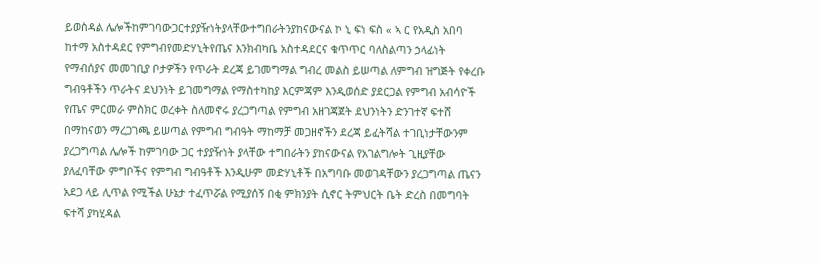ይወስዳል ሌሎችከምገባውጋርተያያዥነትያላቸውተግበራትንያከናውናል ኮ ኒ ፍነ ፍስ « ኣ ር የአዲስ አበባ ከተማ አስተዳደር የምግብየመድሃኒትየጤና እንክብካቤ አስተዳደርና ቁጥጥር ባለስልጣን ኃላፊነት የማብሰያና መመገቢያ ቦታዎችን የጥራት ደረጃ ይገመግማል ግብረ መልስ ይሠጣል ለምግብ ዝግጅት የቀረቡ ግብዓቶችን ጥራትና ደህንነት ይገመግማል የማስተካከያ እርምጃም እንዲወሰድ ያደርጋል የምግብ አብሳዮች የጤና ምርመራ ምስክር ወረቀት ስለመኖሩ ያረጋግጣል የምግብ አዘገጃጀት ደህንነትን ድንገተኛ ፍተሸ በማከናወን ማረጋገጫ ይሠጣል የምግብ ግብዓት ማከማቻ መጋዘኖችን ደረጃ ይፈትሻል ተገቢነታቸውንም ያረጋግጣል ሌሎች ከምገባው ጋር ተያያዥነት ያላቸው ተግበራትን ያከናውናል የአገልግሎት ጊዚያቸው ያለፈባቸው ምግቦችና የምግብ ግብዓቶች እንዲሁም መድሃኒቶች በአግባቡ መወገዳቸውን ያረጋግጣል ጤናን አደጋ ላይ ሊጥል የሚችል ሁኔታ ተፈጥሯል የሚያሰኝ በቂ ምክንያት ሲኖር ትምህርት ቤት ድረስ በመግባት ፍተሻ ያካሂዳል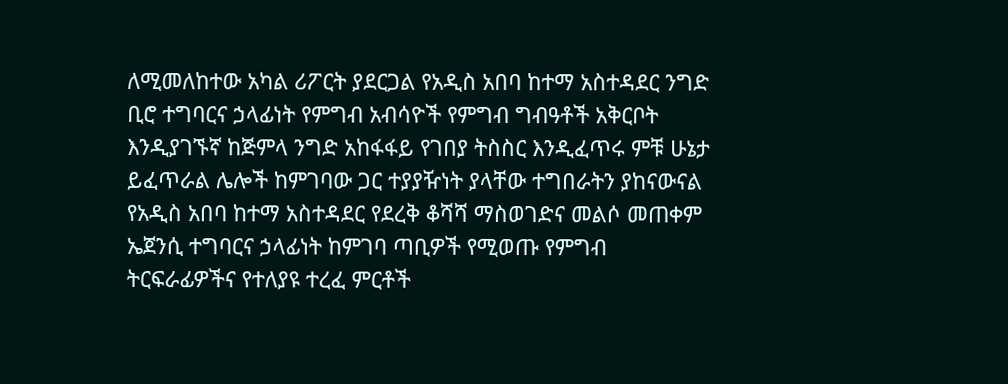ለሚመለከተው አካል ሪፖርት ያደርጋል የአዲስ አበባ ከተማ አስተዳደር ንግድ ቢሮ ተግባርና ኃላፊነት የምግብ አብሳዮች የምግብ ግብዓቶች አቅርቦት እንዲያገኙኛ ከጅምላ ንግድ አከፋፋይ የገበያ ትስስር እንዲፈጥሩ ምቹ ሁኔታ ይፈጥራል ሌሎች ከምገባው ጋር ተያያዥነት ያላቸው ተግበራትን ያከናውናል የአዲስ አበባ ከተማ አስተዳደር የደረቅ ቆሻሻ ማስወገድና መልሶ መጠቀም ኤጀንሲ ተግባርና ኃላፊነት ከምገባ ጣቢዎች የሚወጡ የምግብ ትርፍራፊዎችና የተለያዩ ተረፈ ምርቶች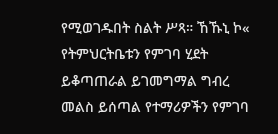የሚወገዱበት ስልት ሥጻ። ኸኹኒ ኮ« የትምህርትቤቱን የምገባ ሂደት ይቆጣጠራል ይገመግማል ግብረ መልስ ይሰጣል የተማሪዎችን የምገባ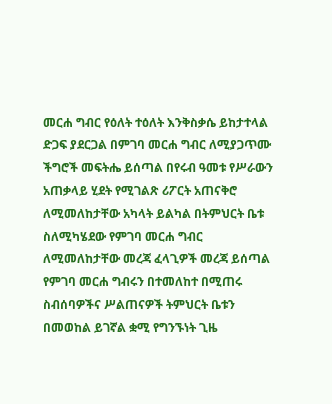መርሐ ግብር የዕለት ተዕለት እንቅስቃሴ ይከታተላል ድጋፍ ያደርጋል በምገባ መርሐ ግብር ለሚያጋጥሙ ችግሮች መፍትሔ ይሰጣል በየሩብ ዓመቱ የሥራውን አጠቃላይ ሂደት የሚገልጽ ሪፖርት አጠናቅሮ ለሚመለከታቸው አካላት ይልካል በትምህርት ቤቱ ስለሚካሄደው የምገባ መርሐ ግብር ለሚመለከታቸው መረጃ ፈላጊዎች መረጃ ይሰጣል የምገባ መርሐ ግብሩን በተመለከተ በሚጠሩ ስብሰባዎችና ሥልጠናዎች ትምህርት ቤቱን በመወከል ይገኛል ቋሚ የግንኙነት ጊዜ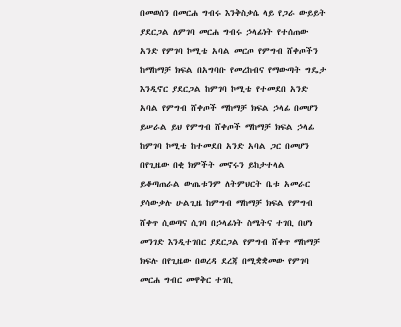በመወሰን በመርሐ ግብሩ እንቅስቃሴ ላይ የጋራ ውይይት ያደርጋል ለምገባ መርሐ ግብሩ ኃላፊነት የተሰጠው አንድ የምገባ ኮሚቴ አባል መርጦ የምግብ ሸቀጦችን ከማከማቻ ክፍል በአግባቡ የመረከብና የማውጣት ግዴታ እንዲኖር ያደርጋል ከምገባ ኮሚቴ የተመደበ አንድ አባል የምግብ ሸቀጦች ማከማቻ ክፍል ኃላፊ በመሆን ይሠራል ይህ የምግብ ሸቀጦች ማከማቻ ክፍል ኃላፊ ከምገባ ኮሚቴ ከተመደበ አንድ አባል ጋር በመሆን በየጊዜው በቂ ክምችት መኖሩን ይከታተላል ይቆጣጠራል ውጤቱንም ለትምህርት ቤቱ አመራር ያሳውቃሉ ሁልጊዜ ከምግብ ማከማቻ ክፍል የምግብ ሸቀጥ ሲወጣና ሲገባ በኃላፊነት ስሜትና ተገቢ በሆነ መንገድ እንዲተገበር ያደርጋል የምግብ ሸቀጥ ማከማቻ ክፍሉ በየጊዜው በወረዳ ደረጃ በሚቋቋመው የምገባ መርሐ ግብር መዋቅር ተገቢ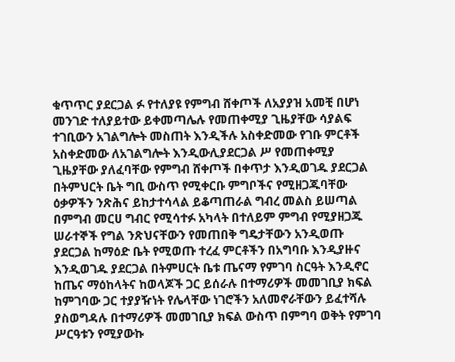ቁጥጥር ያደርጋል ፉ የተለያዩ የምግብ ሸቀጦች ለአያያዝ አመቺ በሆነ መንገድ ተለያይተው ይቀመጣሌሉ የመጠቀሚያ ጊዜያቸው ሳያልፍ ተገቢውን አገልግሎት መስጠት እንዲችሉ አስቀድመው የገቡ ምርቶች አስቀድመው ለአገልግሎት እንዲውሊያደርጋል ሥ የመጠቀሚያ ጊዜያቸው ያለፈባቸው የምግብ ሸቀጦች በቀጥታ እንዲወገዱ ያደርጋል በትምህርት ቤት ግቢ ውስጥ የሚቀርቡ ምግቦችና የሚዘጋጁባቸው ዕቃዎችን ንጽሕና ይከታተሳላል ይቆጣጠራል ግብረ መልስ ይሠጣል በምግብ መርሀ ግብር የሚሳተፉ አካላት በተለይም ምግብ የሚያዘጋጁ ሠራተኞች የግል ንጽህናቸውን የመጠበቅ ግዴታቸውን አንዲወጡ ያደርጋል ከማዕድ ቤት የሚወጡ ተረፈ ምርቶችን በአግባቡ እንዲያዙና እንዲወገዱ ያደርጋል በትምሀርት ቤቱ ጤናማ የምገባ ስርዓት እንዲኖር ከጤና ማዕከላትና ከወላጆች ጋር ይሰራሉ በተማሪዎች መመገቢያ ክፍል ከምገባው ጋር ተያያዥነት የሌላቸው ነገሮችን አለመኖራቸውን ይፈተሻሉ ያስወግዳሉ በተማሪዎች መመገቢያ ክፍል ውስጥ በምግባ ወቅት የምገባ ሥርዓቱን የሚያውኩ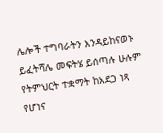ሌሎች ተግባራትን እንዳይከናወኑ ይፈትሻሌ መፍትሄ ይሰጣሉ ሁሉም የትምህርት ተቋማት ከአደጋ ነጻ የሆነና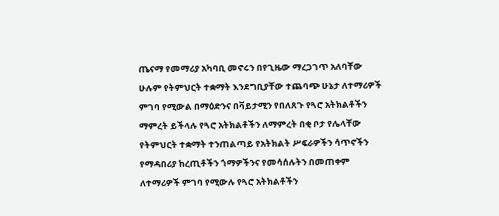ጤናማ የመማሪያ አካባቢ መኖሩን በየጊዜው ማረጋገጥ አለባቸው ሁሉም የትምህርት ተቋማት እንደግቢያቸው ተጨባጭ ሁኔታ ለተማሪዎች ምገባ የሚውል በማዕድንና በቫይታሚን የበለጸጉ የጓሮ አትክልቶችን ማምረት ይችላሉ የጓሮ አትክልቶችን ለማምረት በቂ ቦታ የሌላቸው የትምህርት ተቋማት ተንጠልጣይ የአትክልት ሥፍራዎችን ሳጥኖችን የማዳበሪያ ከረጢቶችን ጎማዎችንና የመሳሰሉትን በመጠቀም ለተማሪዎች ምገባ የሚውሉ የጓሮ አትክልቶችን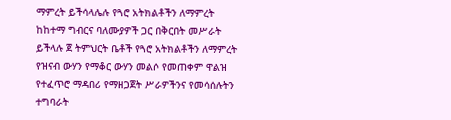ማምረት ይችሳላሌሉ የጓሮ አትክልቶችን ለማምረት ከከተማ ግብርና ባለሙያዎች ጋር በቅርበት መሥራት ይችላሉ ጀ ትምህርት ቤቶች የጓሮ አትክልቶችን ለማምረት የዝናብ ውሃን የማቆር ውሃን መልሶ የመጠቀም ዋልዝ የተፈጥሮ ማዳበሪ የማዘጋጀት ሥራዎችንና የመሳሰሉትን ተግባራት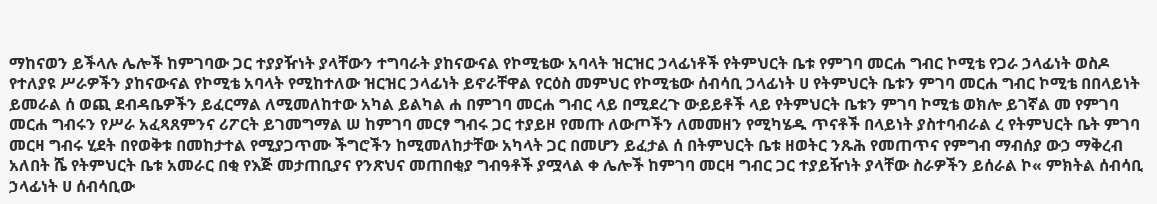ማከናወን ይችላሉ ሌሎች ከምገባው ጋር ተያያዥነት ያላቸውን ተግባራት ያከናውናል የኮሚቴው አባላት ዝርዝር ኃላፊነቶች የትምህርት ቤቱ የምገባ መርሐ ግብር ኮሚቴ የጋራ ኃላፊነት ወስዶ የተለያዩ ሥራዎችን ያከናውናል የኮሚቴ አባላት የሚከተለው ዝርዝር ኃላፊነት ይኖራቸዋል የርዕስ መምህር የኮሚቴው ሰብሳቢ ኃላፊነት ሀ የትምህርት ቤቱን ምገባ መርሐ ግብር ኮሚቴ በበላይነት ይመራል ሰ ወጪ ደብዳቤዎችን ይፈርማል ለሚመለከተው አካል ይልካል ሐ በምገባ መርሐ ግብር ላይ በሚደረጉ ውይይቶች ላይ የትምህርት ቤቱን ምገባ ኮሚቴ ወክሎ ይገኛል መ የምገባ መርሐ ግብሩን የሥራ አፈጻጸምንና ሪፖርት ይገመግማል ሠ ከምገባ መርፃ ግብሩ ጋር ተያይዞ የመጡ ለውጦችን ለመመዘን የሚካሄዱ ጥናቶች በላይነት ያስተባብራል ረ የትምህርት ቤት ምገባ መርዛ ግብሩ ሂደት በየወቅቱ በመከታተል የሚያጋጥሙ ችግሮችን ከሚመለከታቸው አካላት ጋር በመሆን ይፈታል ሰ በትምህርት ቤቱ ዘወትር ንጹሕ የመጠጥና የምግብ ማብሰያ ውኃ ማቅረብ አለበት ሼ የትምህርት ቤቱ አመራር በቂ የእጅ መታጠቢያና የንጽህና መጠበቂያ ግብዓቶች ያሟላል ቀ ሌሎች ከምገባ መርዛ ግብር ጋር ተያይዥነት ያላቸው ስራዎችን ይሰራል ኮ« ምክትል ሰብሳቢ ኃላፊነት ሀ ሰብሳቢው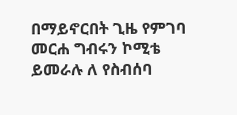በማይኖርበት ጊዜ የምገባ መርሐ ግብሩን ኮሚቴ ይመራሉ ለ የስብሰባ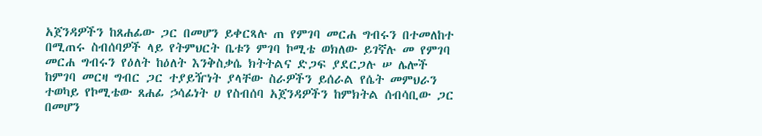አጀንዳዎችን ከጸሐፊው ጋር በመሆን ይቀርጻሉ ጠ የምገባ መርሐ ግብሩን በተመለከተ በሚጠሩ ስብሰባዎች ላይ የትምህርት ቤቱን ምገባ ኮሚቴ ወክለው ይገኛሉ መ የምገባ መርሐ ግብሩን የዕለት ከዕለት እንቅስቃሴ ክትትልና ድጋፍ ያደርጋሉ ሠ ሌሎች ከምገባ መርዛ ግብር ጋር ተያይዥነት ያላቸው ስራዎችን ይሰራል የሴት መምህራን ተወካይ የኮሚቴው ጸሐፊ ኃሳፊነት ሀ የስብሰባ አጀንዳዎችን ከምክትል ሰብሳቢው ጋር በመሆን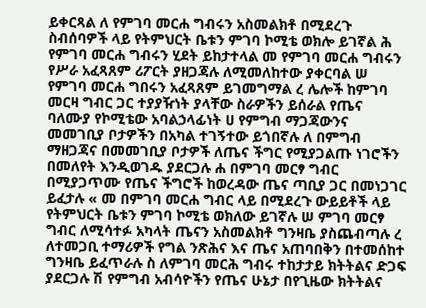ይቀርጻል ለ የምገባ መርሐ ግብሩን አስመልክቶ በሚደረጉ ስብሰባዎች ላይ የትምህርት ቤቱን ምገባ ኮሚቴ ወክሎ ይገኛል ሕ የምገባ መርሐ ግብሩን ሂደት ይከታተላል መ የምገባ መርሐ ግብሩን የሥራ አፈጻጸም ሪፖርት ያዘጋጃሉ ለሚመለከተው ያቀርባል ሠ የምገባ መርሐ ግበሩን አፈጻጸም ይገመግማል ረ ሌሎች ከምገባ መርዛ ግብር ጋር ተያያዥነት ያላቸው ስራዎችን ይሰራል የጤና ባለሙያ የኮሚቴው አባልኃላፊነት ሀ የምግብ ማጋጃውንና መመገቢያ ቦታዎችን በአካል ተገኝተው ይጎበኛሉ ለ በምግብ ማዘጋጃና በመመገቢያ ቦታዎች ለጤና ችግር የሚያጋልጡ ነገሮችን በመለየት እንዲወገዱ ያደርጋሉ ሐ በምገባ መርፃ ግብር በሚያጋጥሙ የጤና ችግሮች ከወረዳው ጤና ጣቢያ ጋር በመነጋገር ይፈታሉ « መ በምገባ መርሐ ግብር ላይ በሚደረጉ ውይይቶች ላይ የትምህርት ቤቱን ምገባ ኮሚቴ ወክለው ይገኛሉ ሠ ምገባ መርፃ ግብር ለሚሳተፉ አካላት ጤናን አስመልክቶ ግንዛቤ ያስጨብጣሉ ረ ለተመጋቢ ተማሪዎች የግል ንጽሕና እና ጤና አጠባበቅን በተመሰከተ ግንዛቤ ይፈጥራሉ ስ ለምገባ መርሕ ግብሩ ተከታታይ ክትትልና ድጋፍ ያደርጋሉ ሽ የምግብ አብሳዮችን የጤና ሁኔታ በየጊዜው ክትትልና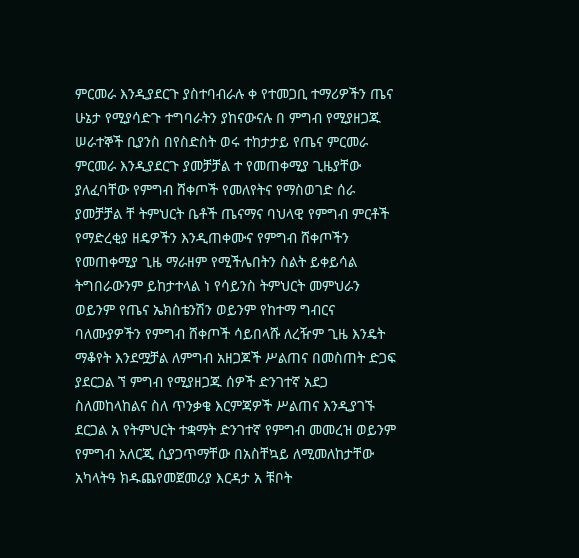ምርመራ እንዲያደርጉ ያስተባብራሉ ቀ የተመጋቢ ተማሪዎችን ጤና ሁኔታ የሚያሳድጉ ተግባራትን ያከናውናሉ በ ምግብ የሚያዘጋጁ ሠራተኞች ቢያንስ በየስድስት ወሩ ተከታታይ የጤና ምርመራ ምርመራ እንዲያደርጉ ያመቻቻል ተ የመጠቀሚያ ጊዜያቸው ያለፈባቸው የምግብ ሸቀጦች የመለየትና የማስወገድ ሰራ ያመቻቻል ቸ ትምህርት ቤቶች ጤናማና ባህላዊ የምግብ ምርቶች የማድረቂያ ዘዴዎችን እንዲጠቀሙና የምግብ ሸቀጦችን የመጠቀሚያ ጊዜ ማራዘም የሚችሌበትን ስልት ይቀይሳል ትግበራውንም ይከታተላል ነ የሳይንስ ትምህርት መምህራን ወይንም የጤና ኤክስቴንሽን ወይንም የከተማ ግብርና ባለሙያዎችን የምግብ ሸቀጦች ሳይበላሹ ለረዥም ጊዜ እንዴት ማቆየት እንደሟቻል ለምግብ አዘጋጆች ሥልጠና በመስጠት ድጋፍ ያደርጋል ኘ ምግብ የሚያዘጋጁ ሰዎች ድንገተኛ አደጋ ስለመከላከልና ስለ ጥንቃቄ እርምጃዎች ሥልጠና እንዲያገኙ ደርጋል አ የትምህርት ተቋማት ድንገተኛ የምግብ መመረዝ ወይንም የምግብ አለርጂ ሲያጋጥማቸው በአስቸኳይ ለሚመለከታቸው አካላትዓ ክዱጨየመጀመሪያ እርዳታ አ ቹቦት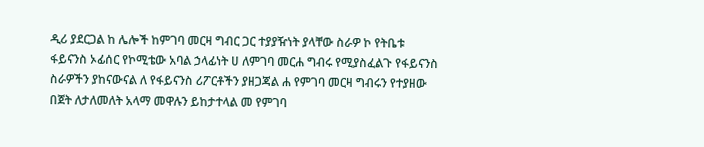ዲሪ ያደርጋል ከ ሌሎች ከምገባ መርዛ ግብር ጋር ተያያዥነት ያላቸው ስራዎ ኮ የትቤቱ ፋይናንስ ኦፊሰር የኮሚቴው አባል ኃላፊነት ሀ ለምገባ መርሐ ግብሩ የሚያስፈልጉ የፋይናንስ ስራዎችን ያከናውናል ለ የፋይናንስ ሪፖርቶችን ያዘጋጃል ሐ የምገባ መርዛ ግብሩን የተያዘው በጀት ለታለመለት አላማ መዋሉን ይከታተላል መ የምገባ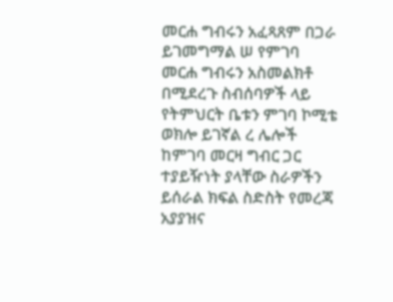መርሐ ግብሩን አፈጻጸም በጋራ ይገመግማል ሠ የምገባ መርሐ ግብሩን አስመልክቶ በሚደረጉ ስብሰባዎች ላይ የትምህርት ቤቱን ምገባ ኮሚቴ ወክሎ ይገኛል ረ ሌሎች ከምገባ መርዛ ግብር ጋር ተያይዥነት ያላቸው ስራዎችን ይሰራል ክፍል ስድስት የመረጃ አያያዝና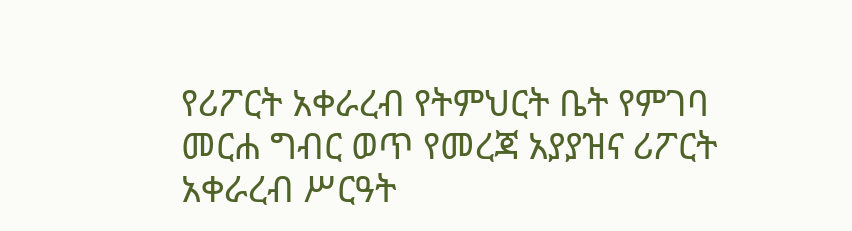የሪፖርት አቀራረብ የትምህርት ቤት የምገባ መርሐ ግብር ወጥ የመረጃ አያያዝና ሪፖርት አቀራረብ ሥርዓት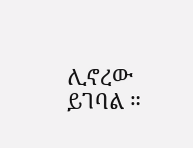ሊኖረው ይገባል ።